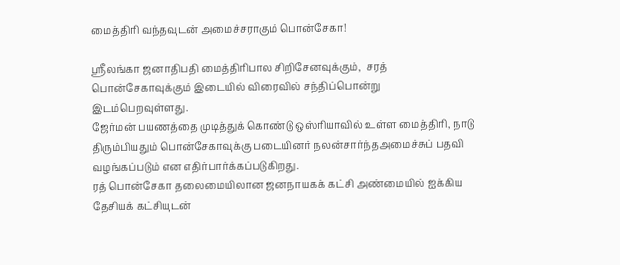மைத்திரி வந்தவுடன் அமைச்சராகும் பொன்சேகா!

ஸ்ரீலங்கா ஜனாதிபதி மைத்திரிபால சிறிசேனவுக்கும்,  சரத் பொன்சேகாவுக்கும் இடையில் விரைவில் சந்திப்பொன்று இடம்பெறவுள்ளது.
ஜேர்மன் பயணத்தை முடித்துக் கொண்டு ஒஸ்ரியாவில் உள்ள மைத்திரி, நாடு திரும்பியதும் பொன்சேகாவுக்கு படையினர் நலன்சார்ந்தஅமைச்சுப் பதவி வழங்கப்படும் என எதிர்பார்க்கப்படுகிறது.
ரத் பொன்சேகா தலைமையிலான ஜனநாயகக் கட்சி அண்மையில் ஐக்கிய தேசியக் கட்சியுடன்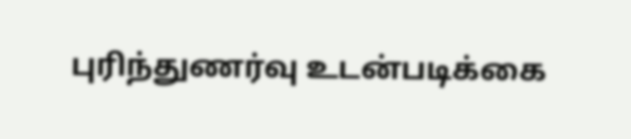புரிந்துணர்வு உடன்படிக்கை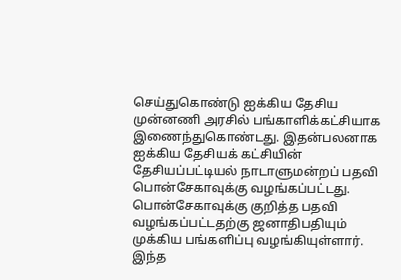செய்துகொண்டு ஐக்கிய தேசிய முன்னணி அரசில் பங்காளிக்கட்சியாக இணைந்துகொண்டது. இதன்பலனாக ஐக்கிய தேசியக் கட்சியின் தேசியப்பட்டியல் நாடாளுமன்றப் பதவி பொன்சேகாவுக்கு வழங்கப்பட்டது. பொன்சேகாவுக்கு குறித்த பதவி வழங்கப்பட்டதற்கு ஜனாதிபதியும் முக்கிய பங்களிப்பு வழங்கியுள்ளார்.
இந்த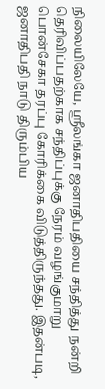நிலையிலேயே, ஸ்ரீலங்கா ஜனாதிபதியை சந்தித்து நன்றி தெரிவிப்பதற்காக சந்திப்புக்கு நேரம் வழங்குமாறு பொன்சேகா தரப்பு கோரிக்கை விடுத்திருந்தது. இதன்படி, ஜனாதிபதி நாடு திரும்பிய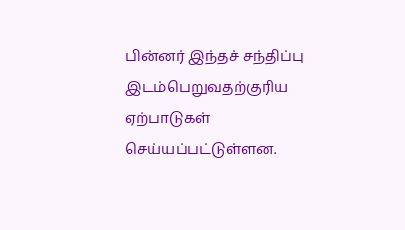பின்னர் இந்தச் சந்திப்பு இடம்பெறுவதற்குரிய ஏற்பாடுகள் செய்யப்பட்டுள்ளன.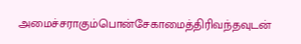அமைச்சராகும்பொன்சேகாமைத்திரிவந்தவுடன்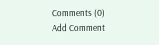Comments (0)
Add Comment